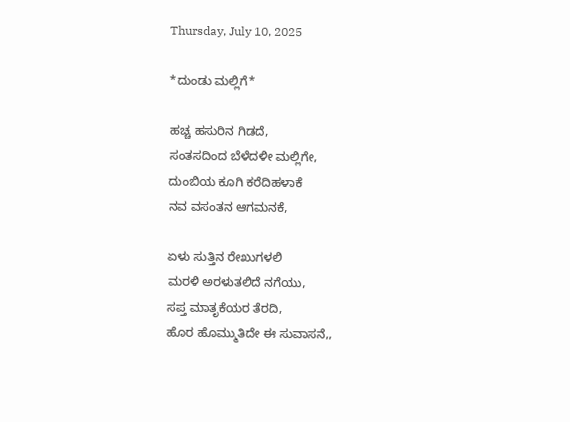Thursday, July 10, 2025

*ದುಂಡು ಮಲ್ಲಿಗೆ*

ಹಚ್ಚ ಹಸುರಿನ ಗಿಡದೆ,
ಸಂತಸದಿಂದ ಬೆಳೆದಳೀ ಮಲ್ಲಿಗೇ,
ದುಂಬಿಯ ಕೂಗಿ ಕರೆದಿಹಳಾಕೆ
ನವ ವಸಂತನ ಆಗಮನಕೆ,

ಏಳು ಸುತ್ತಿನ ರೇಖುಗಳಲಿ
ಮರಳಿ ಅರಳುತಲಿದೆ ನಗೆಯು,
ಸಪ್ತ ಮಾತೃಕೆಯರ ತೆರದಿ,
ಹೊರ ಹೊಮ್ಮುತಿದೇ ಈ ಸುವಾಸನೆ,,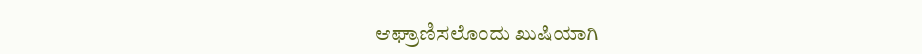ಆಘ್ರಾಣಿಸಲೊಂದು ಖುಷಿಯಾಗಿ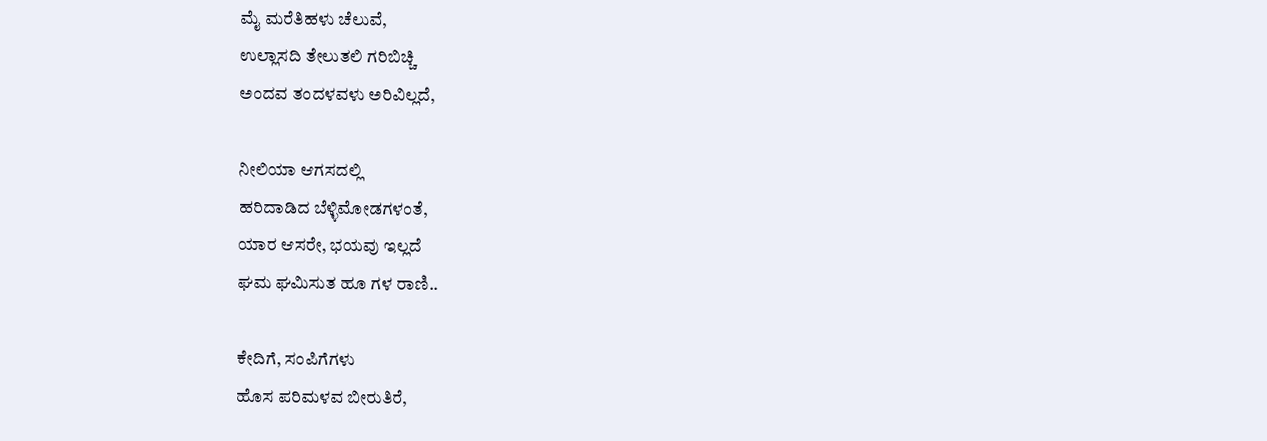ಮೈ ಮರೆತಿಹಳು ಚೆಲುವೆ,
ಉಲ್ಲಾಸದಿ ತೇಲುತಲಿ ಗರಿಬಿಚ್ಚಿ
ಅಂದವ ತಂದಳವಳು ಅರಿವಿಲ್ಲದೆ,

ನೀಲಿಯಾ ಆಗಸದಲ್ಲಿ
ಹರಿದಾಡಿದ ಬೆಳ್ಳಿಮೋಡಗಳಂತೆ,
ಯಾರ ಆಸರೇ, ಭಯವು ಇಲ್ಲದೆ
ಘಮ ಘಮಿಸುತ ಹೂ ಗಳ ರಾಣಿ..

ಕೇದಿಗೆ, ಸಂಪಿಗೆಗಳು
ಹೊಸ ಪರಿಮಳವ ಬೀರುತಿರೆ,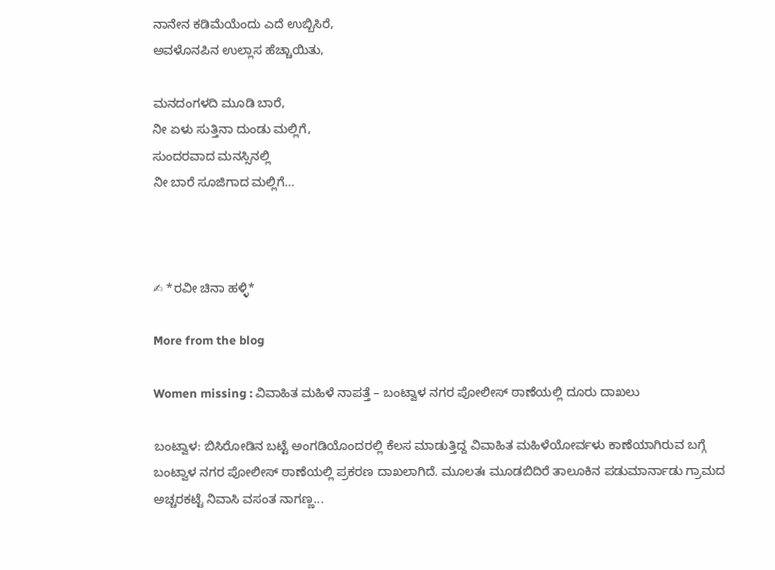ನಾನೇನ ಕಡಿಮೆಯೆಂದು ಎದೆ ಉಬ್ಬಿಸಿರೆ,
ಅವಳೊನಪಿನ ಉಲ್ಲಾಸ ಹೆಚ್ಚಾಯಿತು,

ಮನದಂಗಳದಿ ಮೂಡಿ ಬಾರೆ,
ನೀ ಏಳು ಸುತ್ತಿನಾ ದುಂಡು ಮಲ್ಲಿಗೆ,
ಸುಂದರವಾದ ಮನಸ್ಸಿನಲ್ಲಿ
ನೀ ಬಾರೆ ಸೂಜಿಗಾದ ಮಲ್ಲಿಗೆ…



✍ *ರವೀ ಚಿನಾ ಹಳ್ಳಿ*

More from the blog

Women missing : ವಿವಾಹಿತ ಮಹಿಳೆ ನಾಪತ್ತೆ – ಬಂಟ್ವಾಳ ನಗರ ಪೋಲೀಸ್ ಠಾಣೆಯಲ್ಲಿ ದೂರು ದಾಖಲು

ಬಂಟ್ವಾಳ: ಬಿಸಿರೋಡಿನ ಬಟ್ಟೆ ಅಂಗಡಿಯೊಂದರಲ್ಲಿ ಕೆಲಸ ಮಾಡುತ್ತಿದ್ದ ವಿವಾಹಿತ ಮಹಿಳೆಯೋರ್ವಳು ಕಾಣೆಯಾಗಿರುವ ಬಗ್ಗೆ ಬಂಟ್ವಾಳ ನಗರ ಪೋಲೀಸ್ ಠಾಣೆಯಲ್ಲಿ ಪ್ರಕರಣ ದಾಖಲಾಗಿದೆ. ಮೂಲತಃ ಮೂಡಬಿದಿರೆ ತಾಲೂಕಿನ ಪಡುಮಾರ್ನಾಡು ಗ್ರಾಮದ ಅಚ್ಚರಕಟ್ಟೆ ನಿವಾಸಿ ವಸಂತ ನಾಗಣ್ಣ...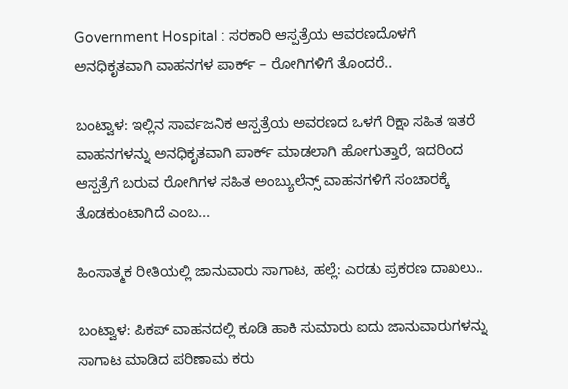Government Hospital : ಸರಕಾರಿ ಆಸ್ಪತ್ರೆಯ ಆವರಣದೊಳಗೆ ಅನಧಿಕೃತವಾಗಿ ವಾಹನಗಳ ಪಾರ್ಕ್ – ರೋಗಿಗಳಿಗೆ ತೊಂದರೆ..

ಬಂಟ್ವಾಳ: ಇಲ್ಲಿನ ಸಾರ್ವಜನಿಕ ಆಸ್ಪತ್ರೆಯ ಅವರಣದ ಒಳಗೆ ರಿಕ್ಷಾ ಸಹಿತ ಇತರೆ ವಾಹನಗಳನ್ನು ‌ಅನಧಿಕೃತವಾಗಿ ಪಾರ್ಕ್ ಮಾಡಲಾಗಿ ಹೋಗುತ್ತಾರೆ, ಇದರಿಂದ ಆಸ್ಪತ್ರೆಗೆ ಬರುವ ರೋಗಿಗಳ ಸಹಿತ ಅಂಬ್ಯುಲೆನ್ಸ್ ವಾಹನಗಳಿಗೆ ಸಂಚಾರಕ್ಕೆ ತೊಡಕುಂಟಾಗಿದೆ ಎಂಬ‌...

ಹಿಂಸಾತ್ಮಕ ರೀತಿಯಲ್ಲಿ ಜಾನುವಾರು ಸಾಗಾಟ, ಹಲ್ಲೆ: ಎರಡು ಪ್ರಕರಣ ದಾಖಲು..

ಬಂಟ್ವಾಳ: ಪಿಕಪ್ ವಾಹನದಲ್ಲಿ ಕೂಡಿ ಹಾಕಿ ಸುಮಾರು ಐದು ಜಾನುವಾರುಗಳನ್ನು ಸಾಗಾಟ ಮಾಡಿದ ಪರಿಣಾಮ ಕರು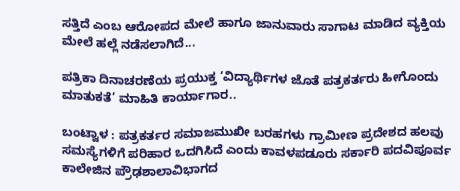ಸತ್ತಿದೆ ಎಂಬ ಆರೋಪದ ಮೇಲೆ ಹಾಗೂ ಜಾನುವಾರು ಸಾಗಾಟ ಮಾಡಿದ ವ್ಯಕ್ತಿಯ ಮೇಲೆ ಹಲ್ಲೆ ನಡೆಸಲಾಗಿದೆ...

ಪತ್ರಿಕಾ ದಿನಾಚರಣೆಯ ಪ್ರಯುಕ್ತ ‘ವಿದ್ಯಾರ್ಥಿಗಳ ಜೊತೆ ಪತ್ರಕರ್ತರು ಹೀಗೊಂದು ಮಾತುಕತೆ’ ಮಾಹಿತಿ ಕಾರ್ಯಾಗಾರ..

ಬಂಟ್ವಾಳ : ಪತ್ರಕರ್ತರ ಸಮಾಜಮುಖೀ ಬರಹಗಳು ಗ್ರಾಮೀಣ ಪ್ರದೇಶದ ಹಲವು ಸಮಸ್ಯೆಗಳಿಗೆ ಪರಿಹಾರ ಒದಗಿಸಿದೆ ಎಂದು ಕಾವಳಪಡೂರು ಸರ್ಕಾರಿ ಪದವಿಪೂರ್ವ ಕಾಲೇಜಿನ‌ ಪ್ರೌಢಶಾಲಾ‌ವಿಭಾಗದ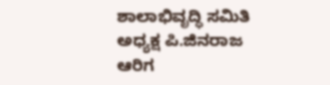ಶಾಲಾಭಿವೃದ್ಧಿ‌ ಸಮಿತಿ ಅಧ್ಯಕ್ಷ ಪಿ.ಜಿನರಾಜ ಆರಿಗ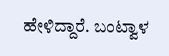ಹೇಳಿದ್ದಾರೆ. ಬಂಟ್ವಾಳ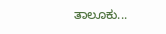ತಾಲೂಕು...